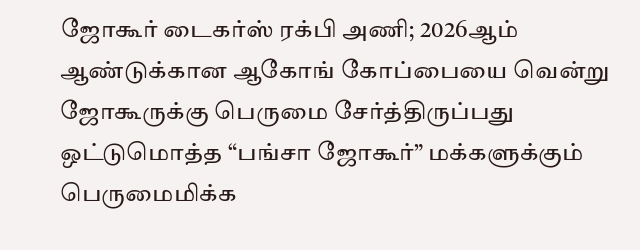ஜோகூர் டைகர்ஸ் ரக்பி அணி; 2026ஆம் ஆண்டுக்கான ஆகோங் கோப்பையை வென்று ஜோகூருக்கு பெருமை சேர்த்திருப்பது ஒட்டுமொத்த “பங்சா ஜோகூர்” மக்களுக்கும் பெருமைமிக்க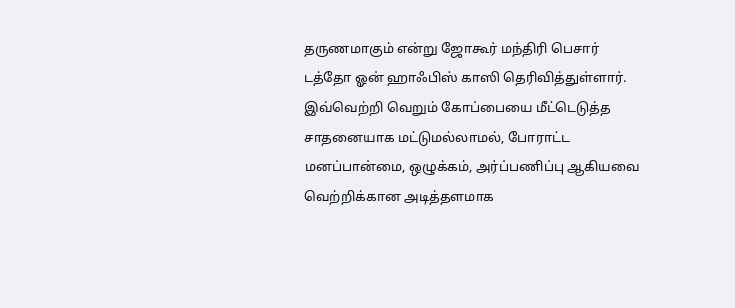தருணமாகும் என்று ஜோகூர் மந்திரி பெசார் டத்தோ ஓன் ஹாஃபிஸ் காஸி தெரிவித்துள்ளார்.
இவ்வெற்றி வெறும் கோப்பையை மீட்டெடுத்த சாதனையாக மட்டுமல்லாமல், போராட்ட மனப்பான்மை, ஒழுக்கம், அர்ப்பணிப்பு ஆகியவை வெற்றிக்கான அடித்தளமாக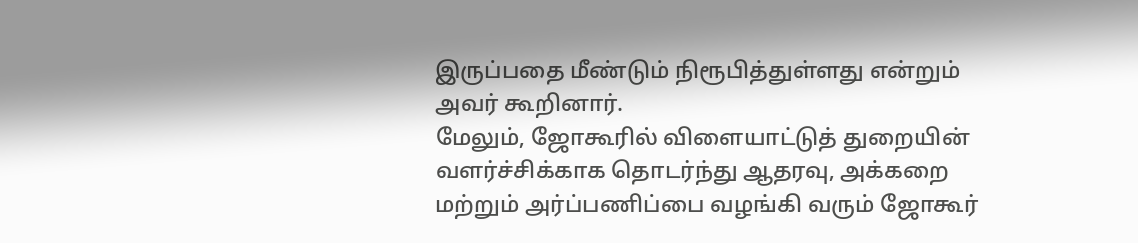இருப்பதை மீண்டும் நிரூபித்துள்ளது என்றும் அவர் கூறினார்.
மேலும், ஜோகூரில் விளையாட்டுத் துறையின் வளர்ச்சிக்காக தொடர்ந்து ஆதரவு, அக்கறை மற்றும் அர்ப்பணிப்பை வழங்கி வரும் ஜோகூர்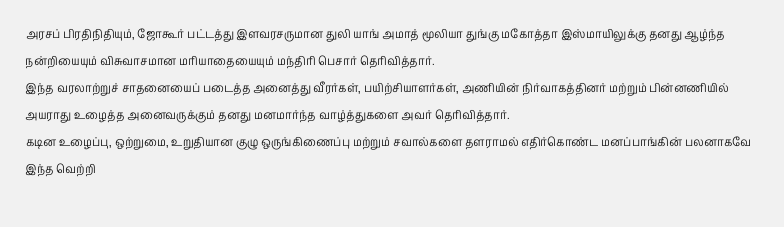அரசப் பிரதிநிதியும், ஜோகூர் பட்டத்து இளவரசருமான துலி யாங் அமாத் மூலியா துங்கு மகோத்தா இஸ்மாயிலுக்கு தனது ஆழ்ந்த நன்றியையும் விசுவாசமான மரியாதையையும் மந்திரி பெசார் தெரிவித்தார்.
இந்த வரலாற்றுச் சாதனையைப் படைத்த அனைத்து வீரர்கள், பயிற்சியாளர்கள், அணியின் நிர்வாகத்தினர் மற்றும் பின்னணியில் அயராது உழைத்த அனைவருக்கும் தனது மனமார்ந்த வாழ்த்துகளை அவர் தெரிவித்தார்.
கடின உழைப்பு, ஒற்றுமை, உறுதியான குழு ஒருங்கிணைப்பு மற்றும் சவால்களை தளராமல் எதிர்கொண்ட மனப்பாங்கின் பலனாகவே இந்த வெற்றி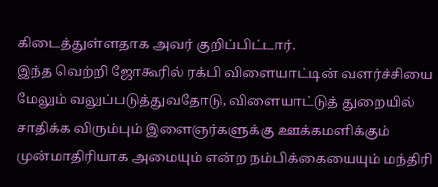கிடைத்துள்ளதாக அவர் குறிப்பிட்டார்.
இந்த வெற்றி ஜோகூரில் ரக்பி விளையாட்டின் வளர்ச்சியை மேலும் வலுப்படுத்துவதோடு, விளையாட்டுத் துறையில் சாதிக்க விரும்பும் இளைஞர்களுக்கு ஊக்கமளிக்கும் முன்மாதிரியாக அமையும் என்ற நம்பிக்கையையும் மந்திரி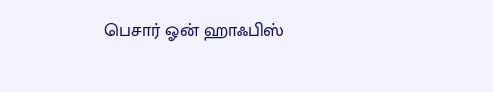பெசார் ஓன் ஹாஃபிஸ்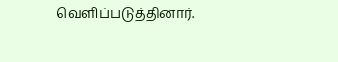வெளிப்படுத்தினார்.